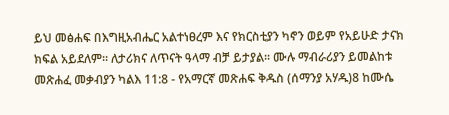ይህ መፅሐፍ በእግዚአብሔር አልተነፀረም እና የክርስቲያን ካኖን ወይም የአይሁድ ታናክ ክፍል አይደለም። ለታሪክና ለጥናት ዓላማ ብቻ ይታያል። ሙሉ ማብራሪያን ይመልከቱ መጽሐፈ መቃብያን ካልእ 11:8 - የአማርኛ መጽሐፍ ቅዱስ (ሰማንያ አሃዱ)8 ከሙሴ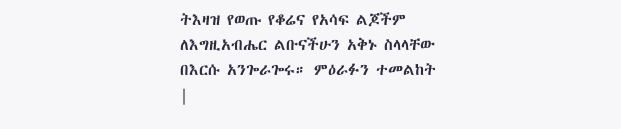ትእዛዝ የወጡ የቆሬና የአሳፍ ልጆችም ለእግዚአብሔር ልቡናችሁን አቅኑ ስላላቸው በእርሱ አንጐራጐሩ። ምዕራፉን ተመልከት |